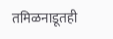तमिळनाडूतही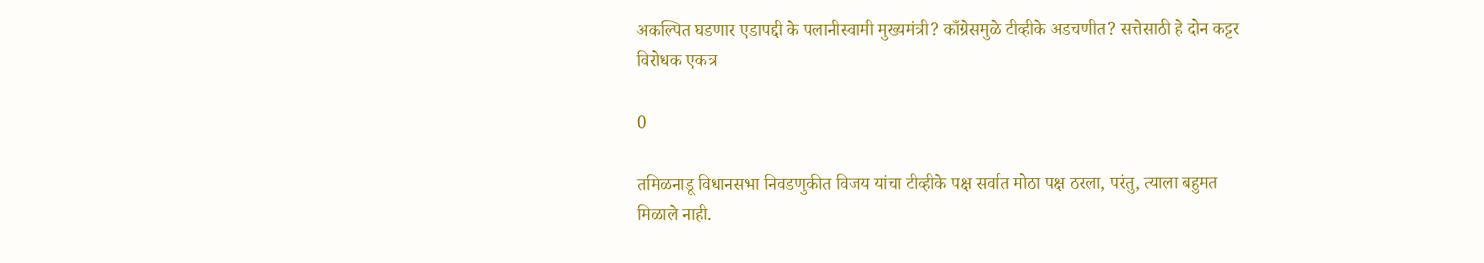अकल्पित घडणार एडापद्दी के पलानीस्वामी मुख्यमंत्री? काँग्रेसमुळे टीव्हीके अडचणीत? सत्तेसाठी हे दोन कट्टर विरोधक एकत्र

0

तमिळनाडू विधानसभा निवडणुकीत विजय यांचा टीव्हीके पक्ष सर्वात मोठा पक्ष ठरला, परंतु, त्याला बहुमत मिळाले नाही.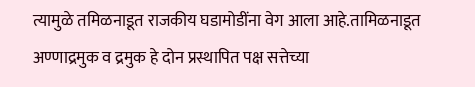त्यामुळे तमिळनाडूत राजकीय घडामोडींना वेग आला आहे.तामिळनाडूत अण्णाद्रमुक व द्रमुक हे दोन प्रस्थापित पक्ष सत्तेच्या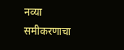नव्या समीकरणाचा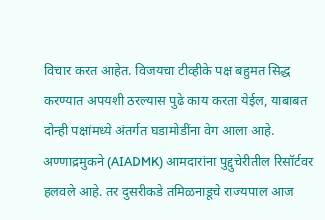विचार करत आहेत. विजयचा टीव्हीके पक्ष बहुमत सिद्ध करण्यात अपयशी ठरल्यास पुढे काय करता येईल, याबाबत दोन्ही पक्षांमध्ये अंतर्गत घडामोडींना वेग आला आहे. अण्णाद्रमुकने (AIADMK) आमदारांना पुद्दुचेरीतील रिसॉर्टवर हलवले आहे. तर दुसरीकडे तमिळनाडूचे राज्यपाल आज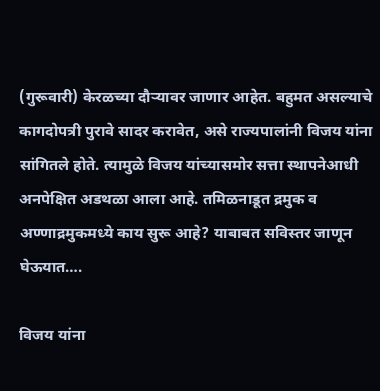(गुरूवारी) केरळच्या दौऱ्यावर जाणार आहेत. बहुमत असल्याचे कागदोपत्री पुरावे सादर करावेत, असे राज्यपालांनी विजय यांना सांगितले होते. त्यामुळे विजय यांच्यासमोर सत्ता स्थापनेआधी अनपेक्षित अडथळा आला आहे. तमिळनाडूत द्रमुक व अण्णाद्रमुकमध्ये काय सुरू आहे? याबाबत सविस्तर जाणून घेऊयात….

विजय यांना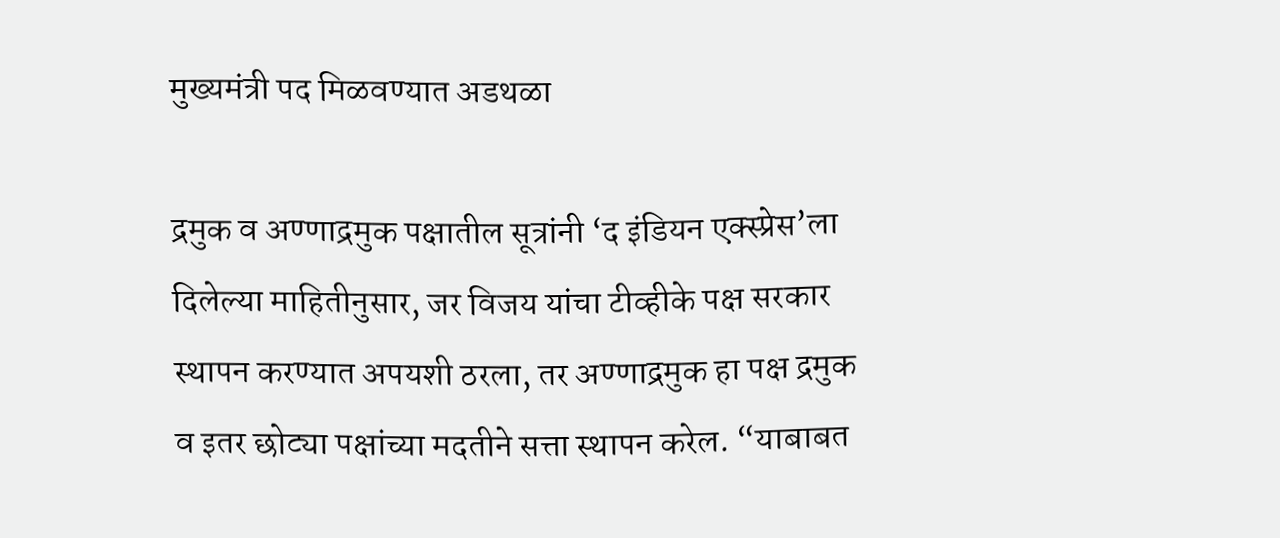मुख्यमंत्री पद मिळवण्यात अडथळा

द्रमुक व अण्णाद्रमुक पक्षातील सूत्रांनी ‘द इंडियन एक्स्प्रेस’ला दिलेल्या माहितीनुसार, जर विजय यांचा टीव्हीके पक्ष सरकार स्थापन करण्यात अपयशी ठरला, तर अण्णाद्रमुक हा पक्ष द्रमुक व इतर छोट्या पक्षांच्या मदतीने सत्ता स्थापन करेल. “याबाबत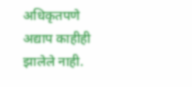अधिकृतपणे अद्याप काहीही झालेले नाही.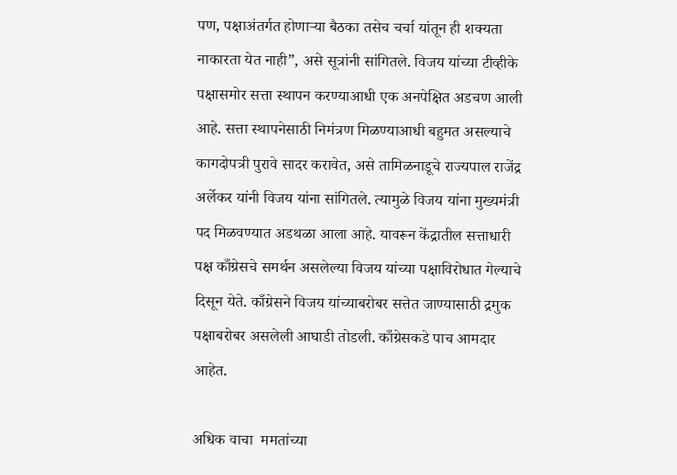पण, पक्षाअंतर्गत होणाऱ्या बैठका तसेच चर्चा यांतून ही शक्यता नाकारता येत नाही”, असे सूत्रांनी सांगितले. विजय यांच्या टीव्हीके पक्षासमोर सत्ता स्थापन करण्याआधी एक अनपेक्षित अडचण आली आहे. सत्ता स्थापनेसाठी निमंत्रण मिळण्याआधी बहुमत असल्याचे कागदोपत्री पुरावे सादर करावेत, असे तामिळनाडूचे राज्यपाल राजेंद्र अर्लेकर यांनी विजय यांना सांगितले. त्यामुळे विजय यांना मुख्यमंत्री पद मिळवण्यात अडथळा आला आहे. यावरून केंद्रातील सत्ताधारी पक्ष काँग्रेसचे समर्थन असलेल्या विजय यांच्या पक्षाविरोधात गेल्याचे दिसून येते. काँग्रेसने विजय यांच्याबरोबर सत्तेत जाण्यासाठी द्रमुक पक्षाबरोबर असलेली आघाडी तोडली. काँग्रेसकडे पाच आमदार आहेत.

अधिक वाचा  ममतांच्या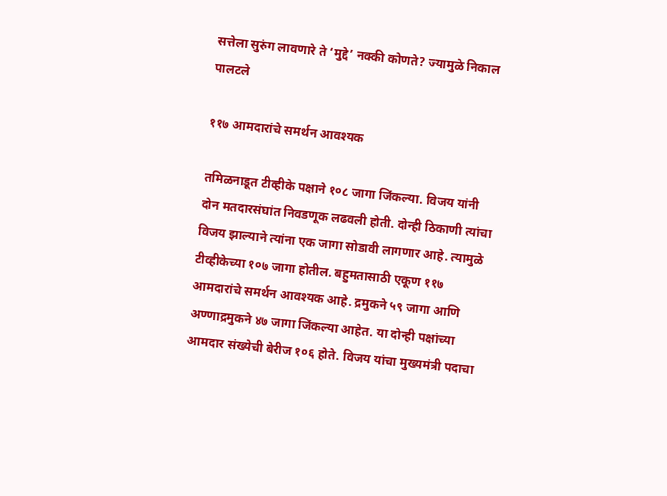सत्तेला सुरुंग लावणारे ते ‘मुद्दे’ नक्की कोणते? ज्यामुळे निकाल पालटले

११७ आमदारांचे समर्थन आवश्यक

तमिळनाडूत टीव्हीके पक्षाने १०८ जागा जिंकल्या. विजय यांनी दोन मतदारसंघांत निवडणूक लढवली होती. दोन्ही ठिकाणी त्यांचा विजय झाल्याने त्यांना एक जागा सोडावी लागणार आहे. त्यामुळे टीव्हीकेच्या १०७ जागा होतील. बहुमतासाठी एकूण ११७ आमदारांचे समर्थन आवश्यक आहे. द्रमुकने ५९ जागा आणि अण्णाद्रमुकने ४७ जागा जिंकल्या आहेत. या दोन्ही पक्षांच्या आमदार संख्येची बेरीज १०६ होते. विजय यांचा मुख्यमंत्री पदाचा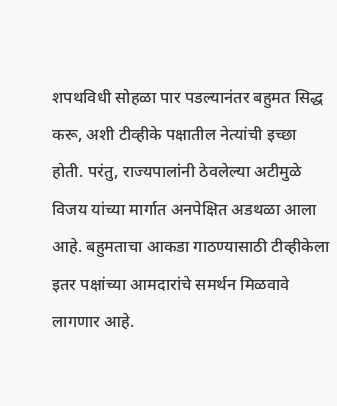शपथविधी सोहळा पार पडल्यानंतर बहुमत सिद्ध करू, अशी टीव्हीके पक्षातील नेत्यांची इच्छा होती. परंतु, राज्यपालांनी ठेवलेल्या अटीमुळे विजय यांच्या मार्गात अनपेक्षित अडथळा आला आहे. बहुमताचा आकडा गाठण्यासाठी टीव्हीकेला इतर पक्षांच्या आमदारांचे समर्थन मिळवावे लागणार आहे.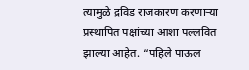त्यामुळे द्रविड राजकारण करणाऱ्या प्रस्थापित पक्षांच्या आशा पल्लवित झाल्या आहेत. “पहिले पाऊल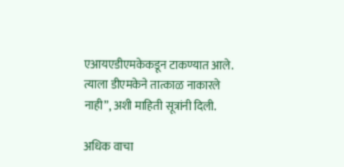एआयएडीएमकेकडून टाकण्यात आले. त्याला डीएमकेने तात्काळ नाकारले नाही”, अशी माहिती सूत्रांनी दिली.

अधिक वाचा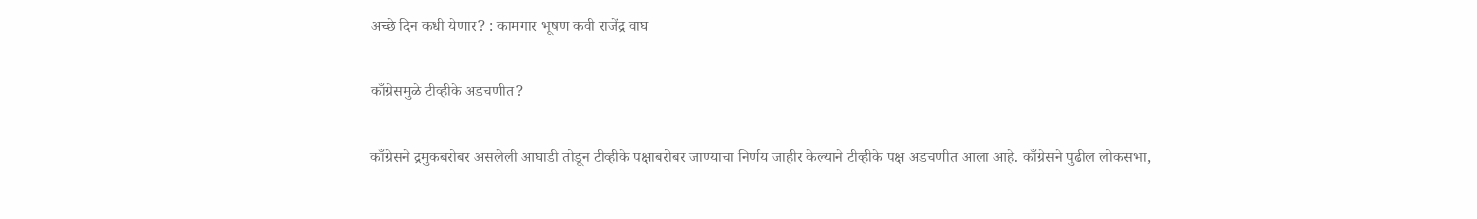अच्छे दिन कधी येणार? : कामगार भूषण कवी राजेंद्र वाघ

काँग्रेसमुळे टीव्हीके अडचणीत?

काँग्रेसने द्रमुकबरोबर असलेली आघाडी तोडून टीव्हीके पक्षाबरोबर जाण्याचा निर्णय जाहीर केल्याने टीव्हीके पक्ष अडचणीत आला आहे. काँग्रेसने पुढील लोकसभा,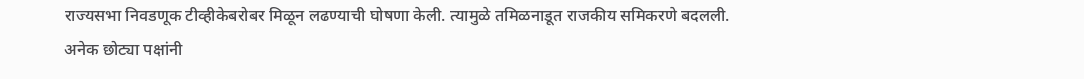राज्यसभा निवडणूक टीव्हीकेबरोबर मिळून लढण्याची घोषणा केली. त्यामुळे तमिळनाडूत राजकीय समि‍करणे बदलली. अनेक छोट्या पक्षांनी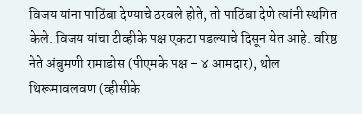विजय यांना पाठिंबा देण्याचे ठरवले होते, तो पाठिंबा देणे त्यांनी स्थगित केले. विजय यांचा टीव्हीके पक्ष एकटा पडल्याचे दिसून येत आहे. वरिष्ठ नेते अंबुमणी रामाडोस (पीएमके पक्ष – ४ आमदार), थोल थिरूमावलवण (व्हीसीके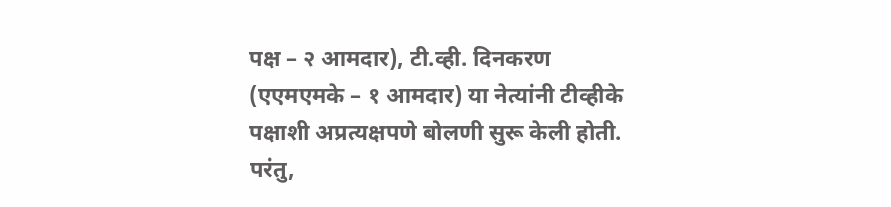पक्ष – २ आमदार), टी.व्ही. दिनकरण (एएमएमके – १ आमदार) या नेत्यांनी टीव्हीके पक्षाशी अप्रत्यक्षपणे बोलणी सुरू केली होती. परंतु,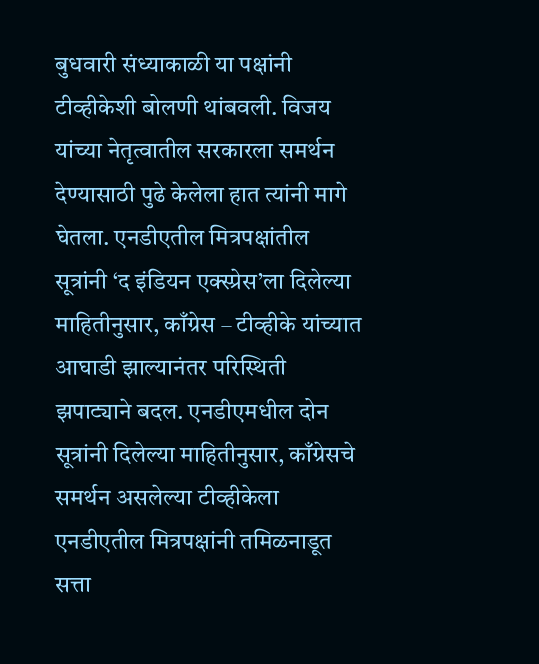बुधवारी संध्याकाळी या पक्षांनी टीव्हीकेशी बोलणी थांबवली. विजय यांच्या नेतृत्वातील सरकारला समर्थन देण्यासाठी पुढे केलेला हात त्यांनी मागे घेतला. एनडीएतील मित्रपक्षांतील सूत्रांनी ‘द इंडियन एक्स्प्रेस’ला दिलेल्या माहितीनुसार, काँग्रेस – टीव्हीके यांच्यात आघाडी झाल्यानंतर परिस्थिती झपाट्याने बदल. एनडीएमधील दोन सूत्रांनी दिलेल्या माहितीनुसार, काँग्रेसचे समर्थन असलेल्या टीव्हीकेला एनडीएतील मित्रपक्षांनी तमिळनाडूत सत्ता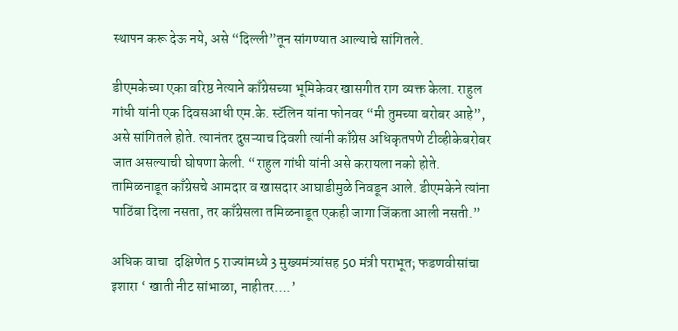स्थापन करू देऊ नये, असे “दिल्ली”तून सांगण्यात आल्याचे सांगितले.

डीएमकेच्या एका वरिष्ठ नेत्याने काँग्रेसच्या भूमिकेवर खासगीत राग व्यक्त केला. राहुल गांधी यांनी एक दिवसआधी एम.के. स्टॅलिन यांना फोनवर “मी तुमच्या बरोबर आहे”, असे सांगितले होते. त्यानंतर दुसऱ्याच दिवशी त्यांनी काँग्रेस अधिकृतपणे टीव्हीकेबरोबर जात असल्याची घोषणा केली. “राहुल गांधी यांनी असे करायला नको होते. तामिळनाडूत काँग्रेसचे आमदार व खासदार आघाडीमुळे निवडून आले. डीएमकेने त्यांना पाठिंबा दिला नसता, तर काँग्रेसला तमिळनाडूत एकही जागा जिंकता आली नसती.”

अधिक वाचा  दक्षिणेत 5 राज्यांमध्ये 3 मुख्यमंत्र्यांसह 50 मंत्री पराभूत; फडणवीसांचा इशारा ‘ खाती नीट सांभाळा, नाहीतर….’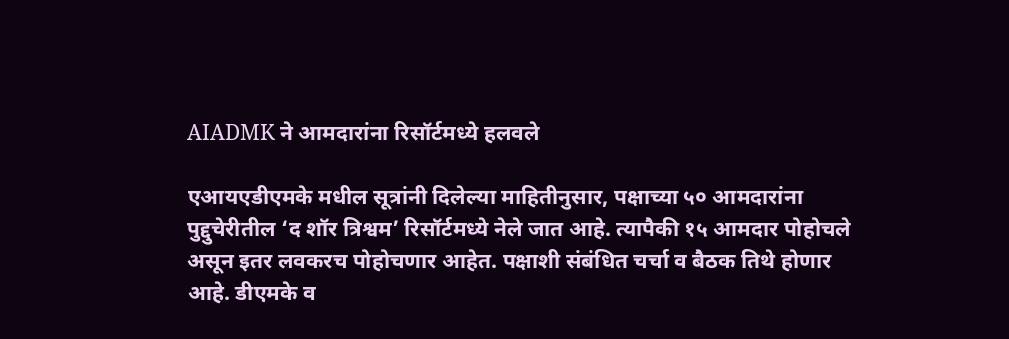AIADMK ने आमदारांना रिसॉर्टमध्ये हलवले

एआयएडीएमके मधील सूत्रांनी दिलेल्या माहितीनुसार, पक्षाच्या ५० आमदारांना पुद्दुचेरीतील ‘द शॉर त्रिश्वम’ रिसॉर्टमध्ये नेले जात आहे. त्यापैकी १५ आमदार पोहोचले असून इतर लवकरच पोहोचणार आहेत. पक्षाशी संबंधित चर्चा व बैठक तिथे होणार आहे. डीएमके व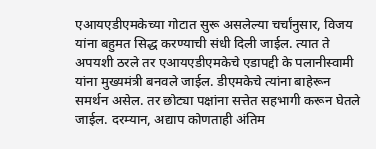एआयएडीएमकेच्या गोटात सुरू असलेल्या चर्चांनुसार, विजय यांना बहुमत सिद्ध करण्याची संधी दिली जाईल. त्यात ते अपयशी ठरले तर एआयएडीएमकेचे एडापद्दी के पलानीस्वामी यांना मुख्यमंत्री बनवले जाईल. डीएमकेचे त्यांना बाहेरून समर्थन असेल. तर छोट्या पक्षांना सत्तेत सहभागी करून घेतले जाईल. दरम्यान, अद्याप कोणताही अंतिम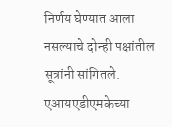निर्णय घेण्यात आला नसल्याचे दोन्ही पक्षांतील सूत्रांनी सांगितले. एआयएडीएमकेच्या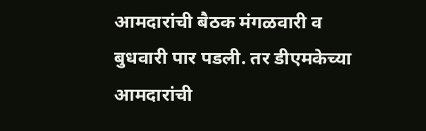आमदारांची बैठक मंगळवारी व बुधवारी पार पडली. तर डीएमकेच्या आमदारांची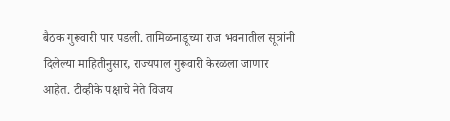बैठक गुरूवारी पार पडली. तामिळनाडूच्या राज भवनातील सूत्रांनी दिलेल्या माहितीनुसार, राज्यपाल गुरूवारी केरळला जाणार आहेत. टीव्हीके पक्षाचे नेते विजय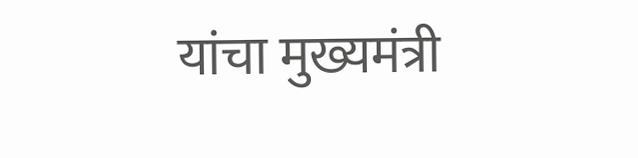यांचा मुख्यमंत्री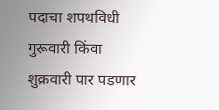पदाचा शपथविधी गुरूवारी किंवा शुक्रवारी पार पडणार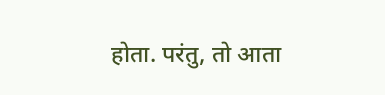होता. परंतु, तो आता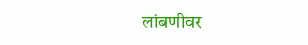लांबणीवर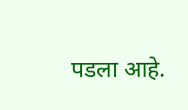पडला आहे.